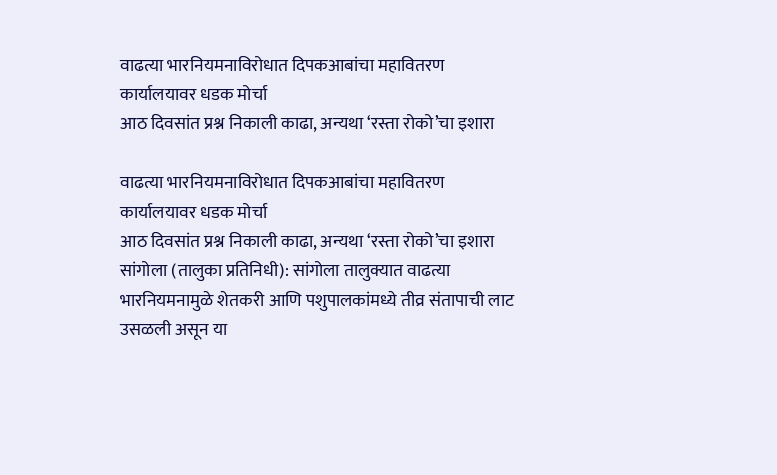वाढत्या भारनियमनाविरोधात दिपकआबांचा महावितरण कार्यालयावर धडक मोर्चा
आठ दिवसांत प्रश्न निकाली काढा, अन्यथा ‘रस्ता रोको’चा इशारा

वाढत्या भारनियमनाविरोधात दिपकआबांचा महावितरण कार्यालयावर धडक मोर्चा
आठ दिवसांत प्रश्न निकाली काढा, अन्यथा ‘रस्ता रोको’चा इशारा
सांगोला (तालुका प्रतिनिधी): सांगोला तालुक्यात वाढत्या भारनियमनामुळे शेतकरी आणि पशुपालकांमध्ये तीव्र संतापाची लाट उसळली असून या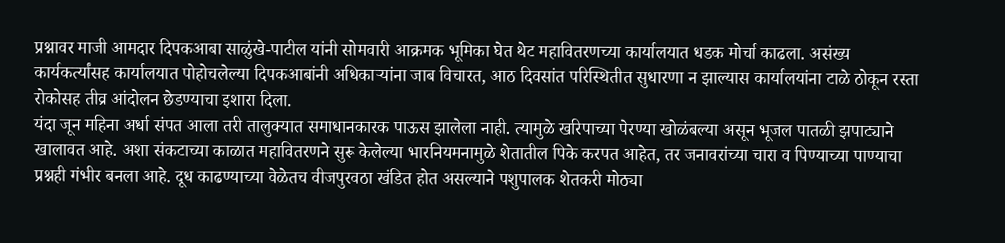प्रश्नावर माजी आमदार दिपकआबा साळुंखे-पाटील यांनी सोमवारी आक्रमक भूमिका घेत थेट महावितरणच्या कार्यालयात धडक मोर्चा काढला. असंख्य कार्यकर्त्यांसह कार्यालयात पोहोचलेल्या दिपकआबांनी अधिकाऱ्यांना जाब विचारत, आठ दिवसांत परिस्थितीत सुधारणा न झाल्यास कार्यालयांना टाळे ठोकून रस्ता रोकोसह तीव्र आंदोलन छेडण्याचा इशारा दिला.
यंदा जून महिना अर्धा संपत आला तरी तालुक्यात समाधानकारक पाऊस झालेला नाही. त्यामुळे खरिपाच्या पेरण्या खोळंबल्या असून भूजल पातळी झपाट्याने खालावत आहे. अशा संकटाच्या काळात महावितरणने सुरू केलेल्या भारनियमनामुळे शेतातील पिके करपत आहेत, तर जनावरांच्या चारा व पिण्याच्या पाण्याचा प्रश्नही गंभीर बनला आहे. दूध काढण्याच्या वेळेतच वीजपुरवठा खंडित होत असल्याने पशुपालक शेतकरी मोठ्या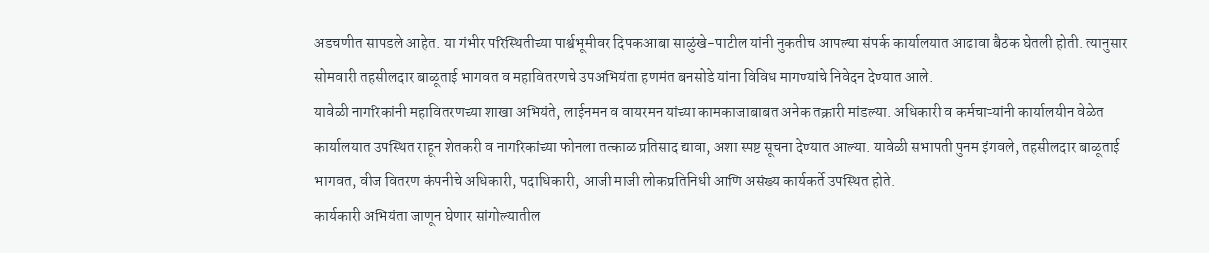अडचणीत सापडले आहेत. या गंभीर परिस्थितीच्या पार्श्वभूमीवर दिपकआबा साळुंखे-पाटील यांनी नुकतीच आपल्या संपर्क कार्यालयात आढावा बैठक घेतली होती. त्यानुसार सोमवारी तहसीलदार बाळूताई भागवत व महावितरणचे उपअभियंता हणमंत बनसोडे यांना विविध मागण्यांचे निवेदन देण्यात आले.
यावेळी नागरिकांनी महावितरणच्या शाखा अभियंते, लाईनमन व वायरमन यांच्या कामकाजाबाबत अनेक तक्रारी मांडल्या. अधिकारी व कर्मचाऱ्यांनी कार्यालयीन वेळेत कार्यालयात उपस्थित राहून शेतकरी व नागरिकांच्या फोनला तत्काळ प्रतिसाद द्यावा, अशा स्पष्ट सूचना देण्यात आल्या. यावेळी सभापती पुनम इंगवले, तहसीलदार बाळूताई भागवत, वीज वितरण कंपनीचे अधिकारी, पदाधिकारी, आजी माजी लोकप्रतिनिधी आणि असंख्य कार्यकर्ते उपस्थित होते.
कार्यकारी अभियंता जाणून घेणार सांगोल्यातील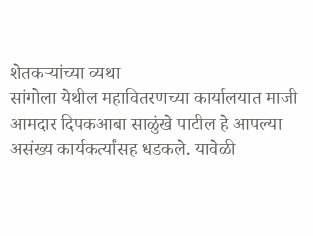शेतकऱ्यांच्या व्यथा
सांगोला येथील महावितरणच्या कार्यालयात माजी आमदार दिपकआबा साळुंखे पाटील हे आपल्या असंख्य कार्यकर्त्यांसह धडकले. यावेळी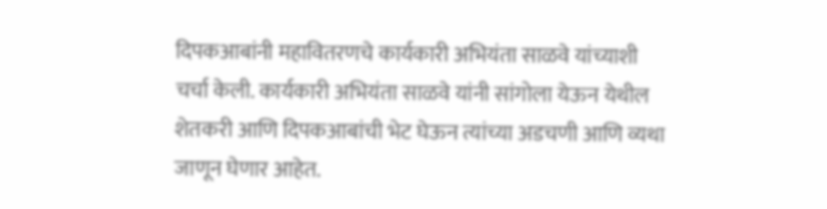दिपकआबांनी महावितरणचे कार्यकारी अभियंता साळवे यांच्याशी चर्चा केली. कार्यकारी अभियंता साळवे यांनी सांगोला येऊन येथील शेतकरी आणि दिपकआबांची भेट घेऊन त्यांच्या अडचणी आणि व्यथा जाणून घेणार आहेत.